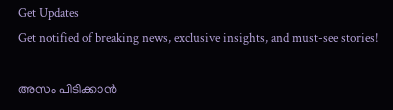Get Updates
Get notified of breaking news, exclusive insights, and must-see stories!

അസം പിടിക്കാന്‍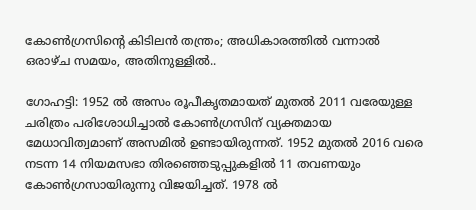കോണ്‍ഗ്രസിന്‍റെ കിടിലന്‍ തന്ത്രം; അധികാരത്തില്‍ വന്നാല്‍ ഒരാഴ്ച സമയം, അതിനുള്ളില്‍..

ഗോഹട്ടി: 1952 ല്‍ അസം രൂപീകൃതമായത് മുതല്‍ 2011 വരേയുള്ള ചരിത്രം പരിശോധിച്ചാല്‍ കോണ്‍ഗ്രസിന് വ്യക്തമായ മേധാവിത്വമാണ് അസമില്‍ ഉണ്ടായിരുന്നത്. 1952 മുതല്‍ 2016 വരെ നടന്ന 14 നിയമസഭാ തിരഞ്ഞെടുപ്പുകളില്‍ 11 തവണയും കോണ്‍ഗ്രസായിരുന്നു വിജയിച്ചത്. 1978 ല്‍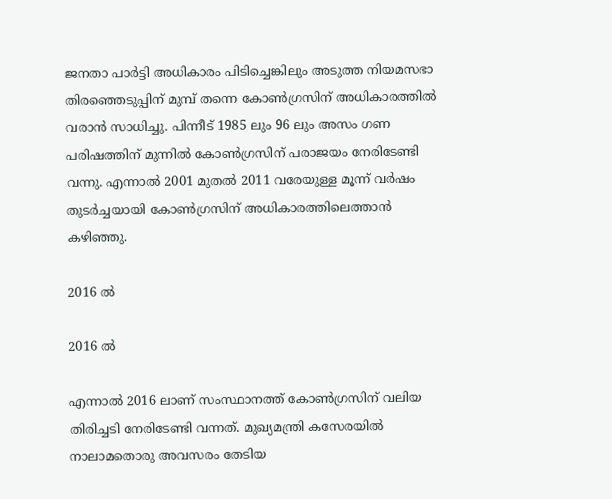ജനതാ പാര്‍ട്ടി അധികാരം പിടിച്ചെങ്കിലും അടുത്ത നിയമസഭാ തിരഞ്ഞെടുപ്പിന് മുമ്പ് തന്നെ കോണ്‍ഗ്രസിന് അധികാരത്തില്‍ വരാന്‍ സാധിച്ചു. പിന്നീട് 1985 ലും 96 ലും അസം ഗണ പരിഷത്തിന് മുന്നില്‍ കോണ്‍ഗ്രസിന് പരാജയം നേരിടേണ്ടി വന്നു. എന്നാല്‍ 2001 മുതല്‍ 2011 വരേയുള്ള മൂന്ന് വര്‍ഷം തുടര്‍ച്ചയായി കോണ്‍ഗ്രസിന് അധികാരത്തിലെത്താന്‍ കഴിഞ്ഞു.

2016 ല്‍

2016 ല്‍

എന്നാല്‍ 2016 ലാണ് സംസ്ഥാനത്ത് കോണ്‍ഗ്രസിന് വലിയ തിരിച്ചടി നേരിടേണ്ടി വന്നത്. മുഖ്യമന്ത്രി കസേരയില്‍ നാലാമതൊരു അവസരം തേടിയ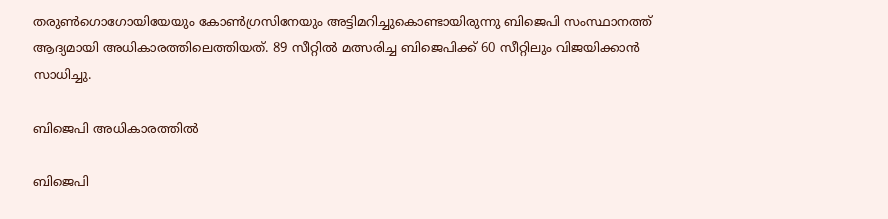തരുണ്‍ഗൊഗോയിയേയും കോണ്‍ഗ്രസിനേയും അട്ടിമറിച്ചുകൊണ്ടായിരുന്നു ബിജെപി സംസ്ഥാനത്ത് ആദ്യമായി അധികാരത്തിലെത്തിയത്. 89 സീറ്റില്‍ മത്സരിച്ച ബിജെപിക്ക് 60 സീറ്റിലും വിജയിക്കാന്‍ സാധിച്ചു.

ബിജെപി അധികാരത്തില്‍

ബിജെപി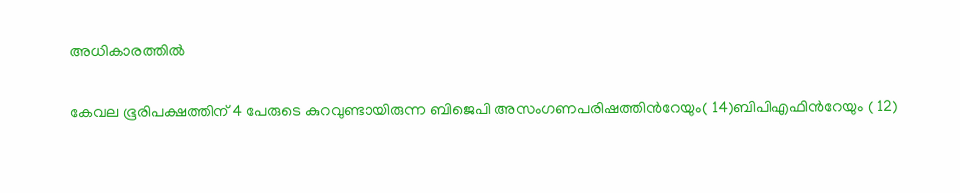അധികാരത്തില്‍

കേവല ഭൂരിപക്ഷത്തിന് 4 പേരുടെ കുറവുണ്ടായിരുന്ന ബിജെപി അസംഗണപരിഷത്തിന്‍റേയും( 14)ബിപിഎഫിന്‍റേയും ( 12)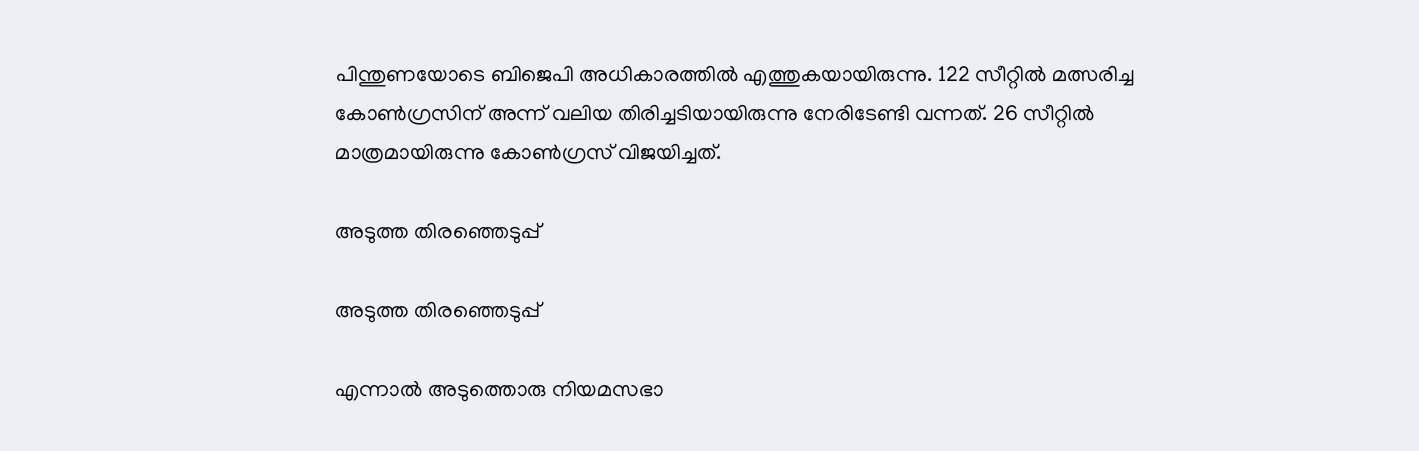പിന്തുണയോടെ ബിജെപി അധികാരത്തില്‍ എത്തുകയായിരുന്നു. 122 സീറ്റില്‍ മത്സരിച്ച കോണ്‍ഗ്രസിന് അന്ന് വലിയ തിരിച്ചടിയായിരുന്നു നേരിടേണ്ടി വന്നത്. 26 സീറ്റില്‍ മാത്രമായിരുന്നു കോണ്‍ഗ്രസ് വിജയിച്ചത്.

അടുത്ത തിരഞ്ഞെടുപ്പ്

അടുത്ത തിരഞ്ഞെടുപ്പ്

എന്നാല്‍ അടുത്തൊരു നിയമസഭാ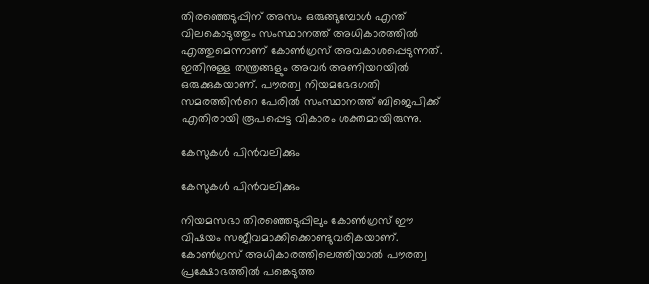തിരഞ്ഞെടുപ്പിന് അസം ഒരുങ്ങുമ്പോള്‍ എന്ത് വിലകൊടുത്തും സംസ്ഥാനത്ത് അധികാരത്തില്‍ എത്തുമെന്നാണ് കോണ്‍ഗ്രസ് അവകാശപ്പെടുന്നത്. ഇതിനുള്ള തന്ത്രങ്ങളും അവര്‍ അണിയറയില്‍ ഒരുക്കുകയാണ്. പൗരത്വ നിയമഭേദഗതി സമരത്തിന്‍റെ പേരില്‍ സംസ്ഥാനത്ത് ബിജെപിക്ക് എതിരായി രൂപപ്പെട്ട വികാരം ശക്തമായിരുന്നു.

കേസുകള്‍ പിന്‍വലിക്കും

കേസുകള്‍ പിന്‍വലിക്കും

നിയമസഭാ തിരഞ്ഞെടുപ്പിലും കോണ്‍ഗ്രസ് ഈ വിഷയം സജീവമാക്കിക്കൊണ്ടുവരികയാണ്. കോണ്‍ഗ്രസ് അധികാരത്തിലെത്തിയാല്‍ പൗരത്വ പ്രക്ഷോഭത്തിൽ പങ്കെടുത്ത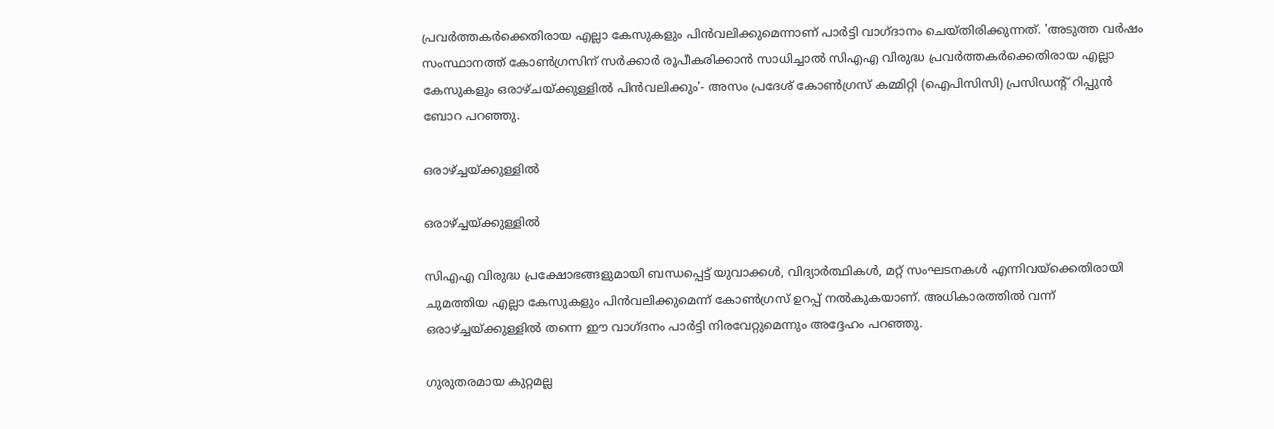പ്രവർത്തകർക്കെതിരായ എല്ലാ കേസുകളും പിൻവലിക്കുമെന്നാണ് പാര്‍ട്ടി വാഗ്ദാനം ചെയ്തിരിക്കുന്നത്. 'അടുത്ത വർഷം സംസ്ഥാനത്ത് കോൺഗ്രസിന് സർക്കാർ രൂപീകരിക്കാന്‍ സാധിച്ചാല്‍ സിഎഎ വിരുദ്ധ പ്രവർത്തകർക്കെതിരായ എല്ലാ കേസുകളും ഒരാഴ്ചയ്ക്കുള്ളിൽ പിൻവലിക്കും'- അസം പ്രദേശ് കോൺഗ്രസ് കമ്മിറ്റി (ഐപിസിസി) പ്രസിഡന്റ് റിപ്പുൻ ബോറ പറഞ്ഞു.

ഒരാഴ്ച്ചയ്ക്കുള്ളില്‍

ഒരാഴ്ച്ചയ്ക്കുള്ളില്‍

സി‌എ‌എ വിരുദ്ധ പ്രക്ഷോഭങ്ങളുമായി ബന്ധപ്പെട്ട് യുവാക്കൾ, വിദ്യാർത്ഥികൾ, മറ്റ് സംഘടനകൾ എന്നിവയ്‌ക്കെതിരായി ചുമത്തിയ എല്ലാ കേസുകളും പിന്‍വലിക്കുമെന്ന് കോണ്‍ഗ്രസ് ഉറപ്പ് നല്‍കുകയാണ്. അധികാരത്തില്‍ വന്ന് ഒരാഴ്ച്ചയ്ക്കുള്ളില്‍ തന്നെ ഈ വാഗ്ദനം പാര്‍ട്ടി നിരവേറ്റുമെന്നും അദ്ദേഹം പറഞ്ഞു.

ഗുരുതരമായ കുറ്റമല്ല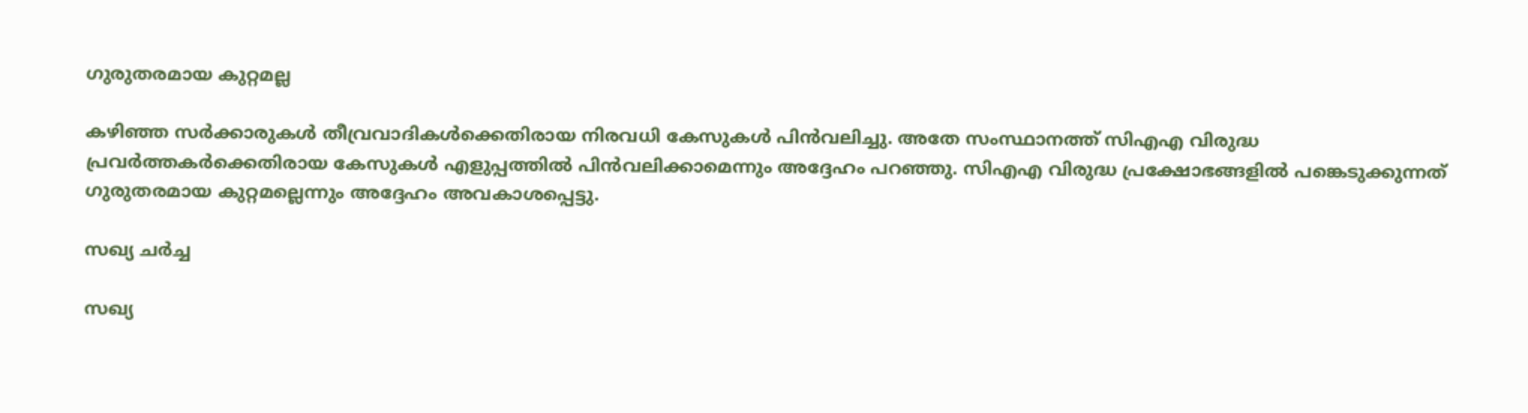ഗുരുതരമായ കുറ്റമല്ല

കഴിഞ്ഞ സർക്കാരുകൾ തീവ്രവാദികൾക്കെതിരായ നിരവധി കേസുകള്‍ പിന്‍വലിച്ചു. അതേ സംസ്ഥാനത്ത് സി‌എ‌എ വിരുദ്ധ പ്രവർത്തകർക്കെതിരായ കേസുകൾ എളുപ്പത്തിൽ പിൻവലിക്കാമെന്നും അദ്ദേഹം പറഞ്ഞു. സി‌എ‌എ വിരുദ്ധ പ്രക്ഷോഭങ്ങളിൽ പങ്കെടുക്കുന്നത് ഗുരുതരമായ കുറ്റമല്ലെന്നും അദ്ദേഹം അവകാശപ്പെട്ടു.

സഖ്യ ചര്‍ച്ച

സഖ്യ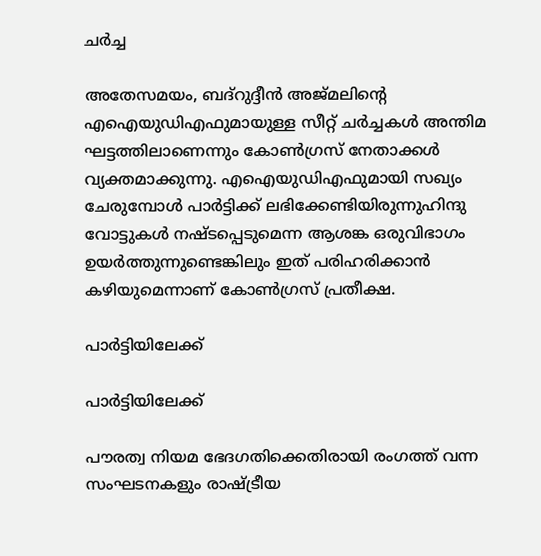ചര്‍ച്ച

അതേസമയം, ബദ്റുദ്ദീന്‍ അജ്മലിന്‍റെ എഐയുഡിഎഫുമായുള്ള സീറ്റ് ചര്‍ച്ചകള്‍ അന്തിമ ഘട്ടത്തിലാണെന്നും കോണ്‍ഗ്രസ് നേതാക്കള്‍ വ്യക്തമാക്കുന്നു. എഐയുഡിഎഫുമായി സഖ്യം ചേരുമ്പോള്‍ പാര്‍ട്ടിക്ക് ലഭിക്കേണ്ടിയിരുന്നുഹിന്ദു വോട്ടുകള്‍ നഷ്ടപ്പെടുമെന്ന ആശങ്ക ഒരുവിഭാഗം ഉയര്‍ത്തുന്നുണ്ടെങ്കിലും ഇത് പരിഹരിക്കാന്‍ കഴിയുമെന്നാണ് കോണ്‍ഗ്രസ് പ്രതീക്ഷ.

പാര്‍ട്ടിയിലേക്ക്

പാര്‍ട്ടിയിലേക്ക്

പൗരത്വ നിയമ ഭേദഗതിക്കെതിരായി രംഗത്ത് വന്ന സംഘടനകളും രാഷ്ട്രീയ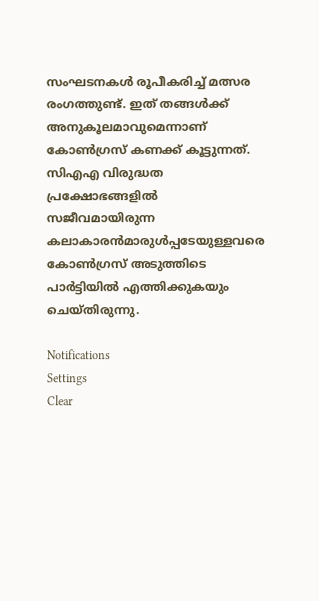സംഘടനകള്‍ രൂപീകരിച്ച് മത്സര രംഗത്തുണ്ട്. ഇത് തങ്ങള്‍ക്ക് അനുകൂലമാവുമെന്നാണ് കോണ്‍ഗ്രസ് കണക്ക് കൂട്ടുന്നത്. സിഎഎ വിരുദ്ധത പ്രക്ഷോഭങ്ങളില്‍ സജീവമായിരുന്ന കലാകാരന്‍മാരുള്‍പ്പടേയുള്ളവരെ കോണ്‍ഗ്രസ് അടുത്തിടെ പാര്‍ട്ടിയില്‍ എത്തിക്കുകയും ചെയ്തിരുന്നു.

Notifications
Settings
Clear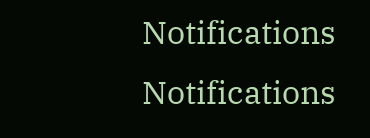Notifications
Notifications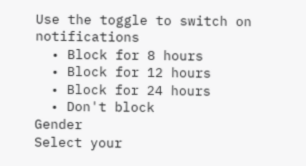Use the toggle to switch on notifications
  • Block for 8 hours
  • Block for 12 hours
  • Block for 24 hours
  • Don't block
Gender
Select your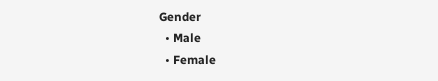Gender
  • Male
  • Female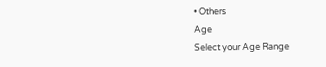• Others
Age
Select your Age Range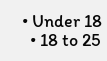• Under 18
  • 18 to 25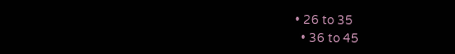• 26 to 35
  • 36 to 45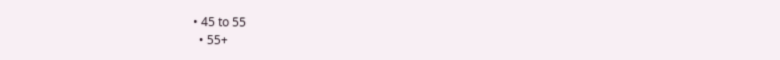• 45 to 55
  • 55+